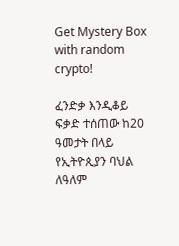Get Mystery Box with random crypto!

ፈንድቃ እንዲቆይ ፍቃድ ተሰጠው ከ20 ዓመታት በላይ የኢትዮጲያን ባህል ለዓለም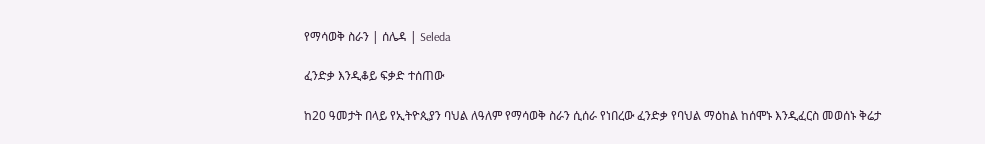የማሳወቅ ስራን | ሰሌዳ | Seleda

ፈንድቃ እንዲቆይ ፍቃድ ተሰጠው

ከ20 ዓመታት በላይ የኢትዮጲያን ባህል ለዓለም የማሳወቅ ስራን ሲሰራ የነበረው ፈንድቃ የባህል ማዕከል ከሰሞኑ እንዲፈርስ መወሰኑ ቅሬታ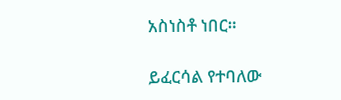አስነስቶ ነበር።

ይፈርሳል የተባለው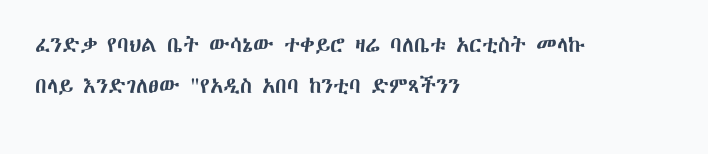ፈንድቃ የባህል ቤት ውሳኔው ተቀይሮ ዛሬ ባለቤቱ አርቲስት መላኩ በላይ እንድገለፀው "የአዲስ አበባ ከንቲባ ድምጻችንን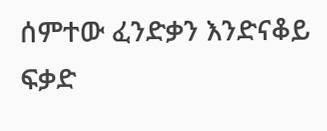ሰምተው ፈንድቃን እንድናቆይ ፍቃድ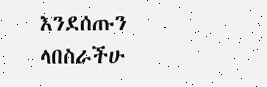እንደሰጡን ላበስራችሁ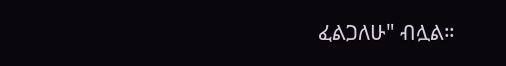ፈልጋለሁ" ብሏል።